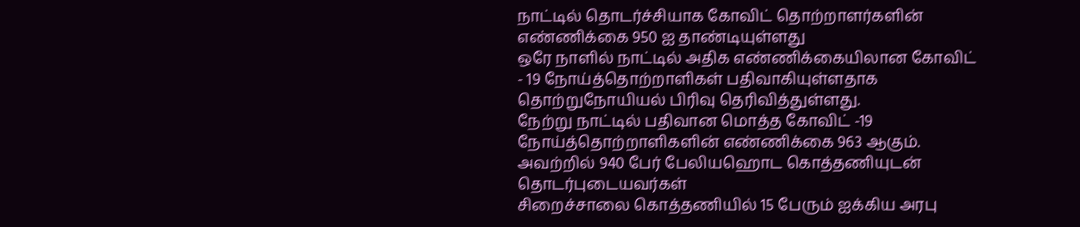நாட்டில் தொடர்ச்சியாக கோவிட் தொற்றாளர்களின் எண்ணிக்கை 950 ஐ தாண்டியுள்ளது
ஒரே நாளில் நாட்டில் அதிக எண்ணிக்கையிலான கோவிட் - 19 நோய்த்தொற்றாளிகள் பதிவாகியுள்ளதாக தொற்றுநோயியல் பிரிவு தெரிவித்துள்ளது.
நேற்று நாட்டில் பதிவான மொத்த கோவிட் -19 நோய்த்தொற்றாளிகளின் எண்ணிக்கை 963 ஆகும். அவற்றில் 940 பேர் பேலியஹொட கொத்தணியுடன் தொடர்புடையவர்கள்
சிறைச்சாலை கொத்தணியில் 15 பேரும் ஐக்கிய அரபு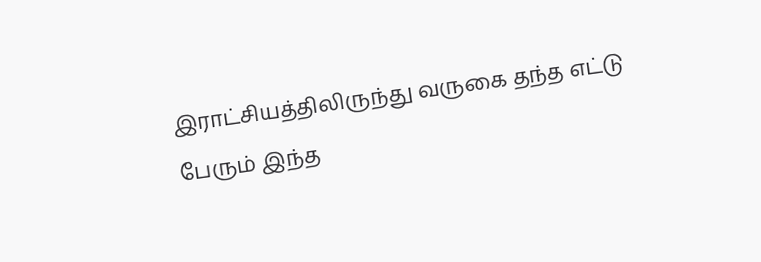இராட்சியத்திலிருந்து வருகை தந்த எட்டு பேரும் இந்த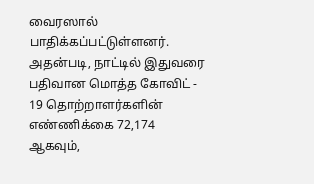வைரஸால் பாதிக்கப்பட்டுள்ளனர்.
அதன்படி, நாட்டில் இதுவரை பதிவான மொத்த கோவிட் - 19 தொற்றாளர்களின் எண்ணிக்கை 72,174 ஆகவும்,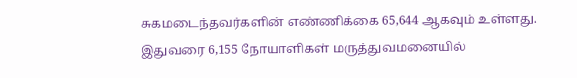சுகமடைந்தவர்களின் எண்ணிக்கை 65,644 ஆகவும் உள்ளது.
இதுவரை 6,155 நோயாளிகள் மருத்துவமனையில்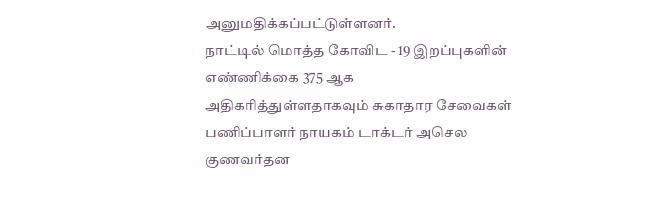அனுமதிக்கப்பட்டுள்ளனர்.
நாட்டில் மொத்த கோவிட - 19 இறப்புகளின் எண்ணிக்கை 375 ஆக அதிகரித்துள்ளதாகவும் சுகாதார சேவைகள் பணிப்பாளர் நாயகம் டாக்டர் அசெல குணவர்தன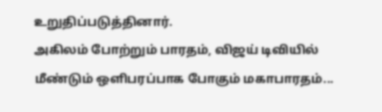உறுதிப்படுத்தினார்.
அகிலம் போற்றும் பாரதம், விஜய் டிவியில் மீண்டும் ஒளிபரப்பாக போகும் மகாபாரதம்...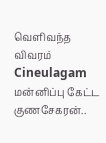வெளிவந்த விவரம் Cineulagam
மன்னிப்பு கேட்ட குணசேகரன்..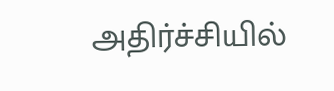அதிர்ச்சியில்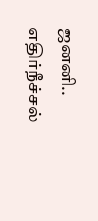ஜனனி.. எதிர்நீச்சல்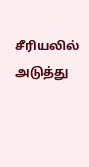சீரியலில் அடுத்து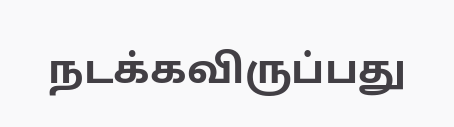நடக்கவிருப்பது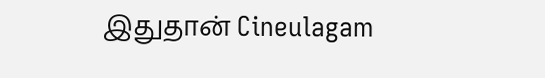இதுதான் Cineulagam